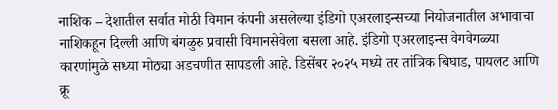नाशिक – देशातील सर्वात मोठी विमान कंपनी असलेल्या इंडिगो एअरलाइन्सच्या नियोजनातील अभावाचा नाशिकहून दिल्ली आणि बंगळुरु प्रवासी विमानसेवेला बसला आहे. इंडिगो एअरलाइन्स वेगवेगळ्या कारणांमुळे सध्या मोठ्या अडचणीत सापडली आहे. डिसेंबर २०२५ मध्ये तर तांत्रिक बिघाड, पायलट आणि क्रू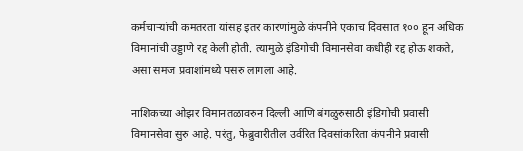कर्मचाऱ्यांची कमतरता यांसह इतर कारणांमुळे कंपनीने एकाच दिवसात १०० हून अधिक विमानांची उड्डाणे रद्द केली होती. त्यामुळे इंडिगोची विमानसेवा कधीही रद्द होऊ शकते, असा समज प्रवाशांमध्ये पसरु लागला आहे.

नाशिकच्या ओझर विमानतळावरुन दिल्ली आणि बंगळुरुसाठी इंडिगोची प्रवासी विमानसेवा सुरु आहे. परंतु, फेब्रुवारीतील उर्वरित दिवसांकरिता कंपनीने प्रवासी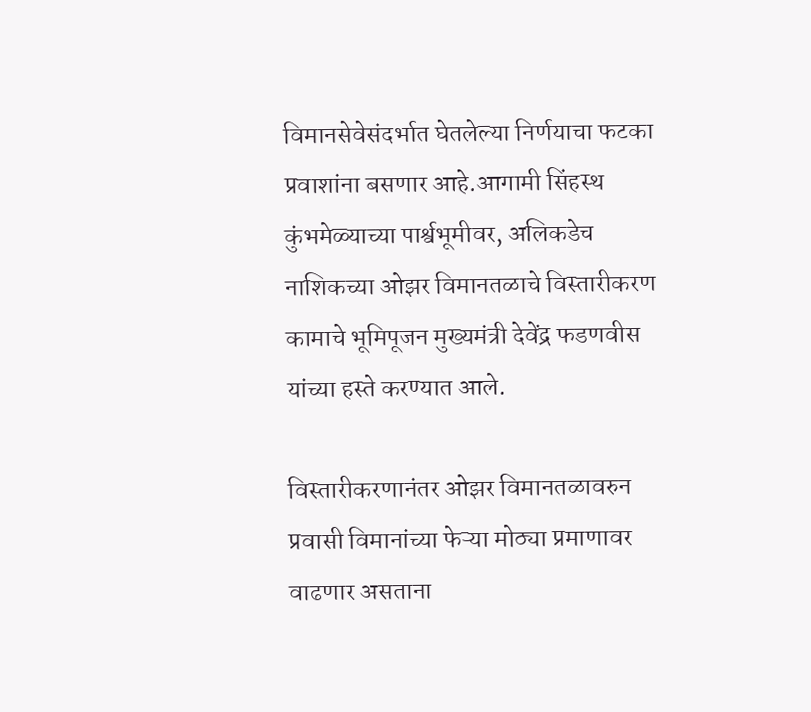विमानसेवेसंदर्भात घेतलेल्या निर्णयाचा फटका प्रवाशांना बसणार आहे.आगामी सिंहस्थ कुंभमेळ्याच्या पार्श्वभूमीवर, अलिकडेच नाशिकच्या ओझर विमानतळाचे विस्तारीकरण कामाचे भूमिपूजन मुख्यमंत्री देवेंद्र फडणवीस यांच्या हस्ते करण्यात आले.

विस्तारीकरणानंतर ओझर विमानतळावरुन प्रवासी विमानांच्या फेऱ्या मोठ्या प्रमाणावर वाढणार असताना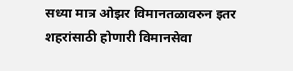सध्या मात्र ओझर विमानतळावरुन इतर शहरांसाठी होणारी विमानसेवा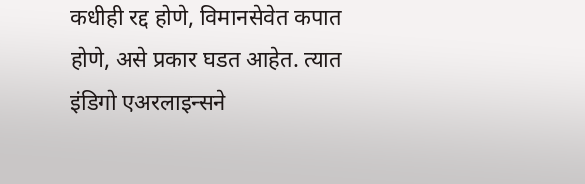कधीही रद्द होणे, विमानसेवेत कपात होणे, असे प्रकार घडत आहेत. त्यात इंडिगो एअरलाइन्सने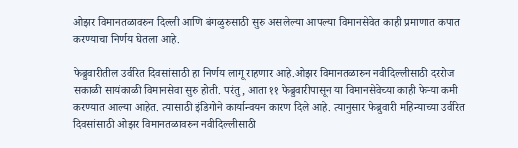ओझर विमानतळावरुन दिल्ली आणि बंगळुरुसाठी सुरु असलेल्या आपल्या विमानसेवेत काही प्रमाणात कपात करण्याचा निर्णय घेतला आहे.

फेब्रुवारीतील उर्वरित दिवसांसाठी हा निर्णय लागू राहणार आहे.ओझर विमानतळारुन नवीदिल्लीसाठी दररोज सकाळी सायंकाळी विमानसेवा सुरु होती. परंतु, आता ११ फेब्रुवारीपासून या विमानसेवेच्या काही फेऱ्या कमी करण्यात आल्या आहेत. त्यासाठी इंडिगोने कार्यान्वयन कारण दिले आहे. त्यानुसार फेब्रुवारी महिन्याच्या उर्वरित दिवसांसाठी ओझर विमानतळावरुन नवीदिल्लीसाठी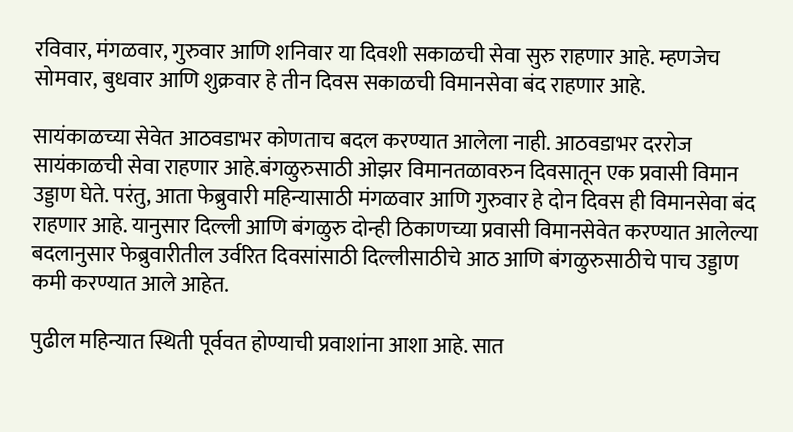रविवार, मंगळवार, गुरुवार आणि शनिवार या दिवशी सकाळची सेवा सुरु राहणार आहे. म्हणजेच सोमवार, बुधवार आणि शुक्रवार हे तीन दिवस सकाळची विमानसेवा बंद राहणार आहे.

सायंकाळच्या सेवेत आठवडाभर कोणताच बदल करण्यात आलेला नाही. आठवडाभर दररोज सायंकाळची सेवा राहणार आहे.बंगळुरुसाठी ओझर विमानतळावरुन दिवसातून एक प्रवासी विमान उड्डाण घेते. परंतु, आता फेब्रुवारी महिन्यासाठी मंगळवार आणि गुरुवार हे दोन दिवस ही विमानसेवा बंद राहणार आहे. यानुसार दिल्ली आणि बंगळुरु दोन्ही ठिकाणच्या प्रवासी विमानसेवेत करण्यात आलेल्या बदलानुसार फेब्रुवारीतील उर्वरित दिवसांसाठी दिल्लीसाठीचे आठ आणि बंगळुरुसाठीचे पाच उड्डाण कमी करण्यात आले आहेत.

पुढील महिन्यात स्थिती पूर्ववत होण्याची प्रवाशांना आशा आहे. सात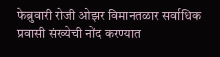फेब्रुवारी रोजी ओझर विमानतळार सर्वाधिक प्रवासी संख्येची नोंद करण्यात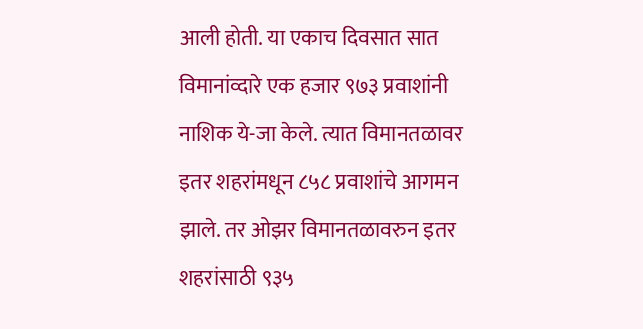आली होती. या एकाच दिवसात सात विमानांव्दारे एक हजार ९७३ प्रवाशांनी नाशिक ये-जा केले. त्यात विमानतळावर इतर शहरांमधून ८५८ प्रवाशांचे आगमन झाले. तर ओझर विमानतळावरुन इतर शहरांसाठी ९३५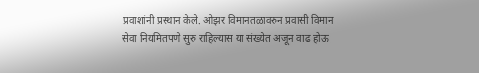प्रवाशांनी प्रस्थान केले. ओझर विमानतळावरुन प्रवासी विमान सेवा नियमितपणे सुरु राहिल्यास या संख्येत अजून वाढ होऊ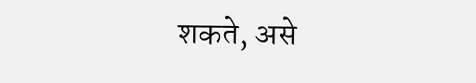शकते, असे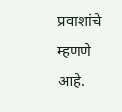प्रवाशांचे म्हणणे आहे.